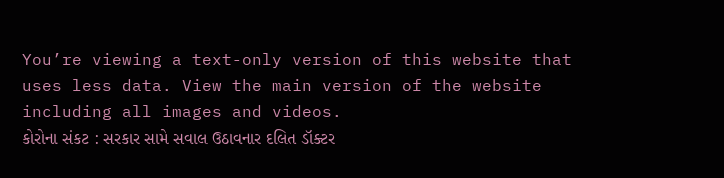You’re viewing a text-only version of this website that uses less data. View the main version of the website including all images and videos.
કોરોના સંકટ : સરકાર સામે સવાલ ઉઠાવનાર દલિત ડૉક્ટર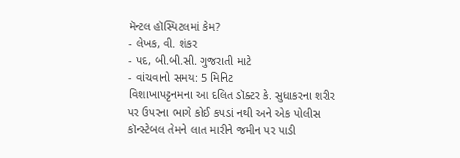મૅન્ટલ હૉસ્પિટલમાં કેમ?
- લેખક, વી. શંકર
- પદ, બી.બી.સી. ગુજરાતી માટે
- વાંચવાનો સમય: 5 મિનિટ
વિશાખાપટ્ટનમના આ દલિત ડૉક્ટર કે. સુધાકરના શરીર પર ઉપરના ભાગે કોઈ કપડાં નથી અને એક પોલીસ કૉન્સ્ટેબલ તેમને લાત મારીને જમીન પર પાડી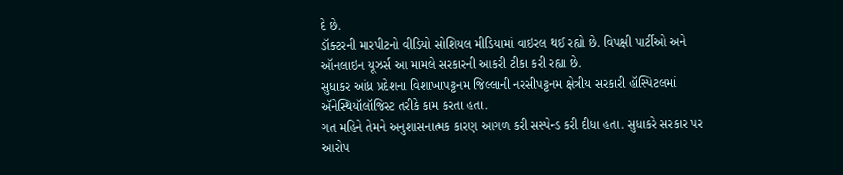દે છે.
ડૉક્ટરની મારપીટનો વીડિયો સોશિયલ મીડિયામાં વાઇરલ થઈ રહ્યો છે. વિપક્ષી પાર્ટીઓ અને ઑનલાઇન યૂઝર્સ આ મામલે સરકારની આકરી ટીકા કરી રહ્યા છે.
સુધાકર આંધ્ર પ્રદેશના વિશાખાપટ્ટનમ જિલ્લાની નરસીપટ્ટનમ ક્ષેત્રીય સરકારી હૉસ્પિટલમાં ઍનેસ્થિયૉલૉજિસ્ટ તરીકે કામ કરતા હતા.
ગત મહિને તેમને અનુશાસનાત્મક કારણ આગળ કરી સસ્પેન્ડ કરી દીધા હતા. સુધાકરે સરકાર પર આરોપ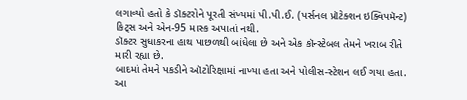લગાવ્યો હતો કે ડૉક્ટરોને પૂરતી સંખ્યમાં પી.પી.ઈ. (પર્સનલ પ્રૉટેક્શન ઇક્વિપમૅન્ટ) કિટ્સ અને એન-95 માસ્ક અપાતાં નથી.
ડૉક્ટર સુધાકરના હાથ પાછળથી બાંધેલા છે અને એક કૉન્સ્ટેબલ તેમને ખરાબ રીતે મારી રહ્યા છે.
બાદમાં તેમને પકડીને ઑટોરિક્ષામાં નાખ્યા હતા અને પોલીસ-સ્ટેશન લઈ ગયા હતા. આ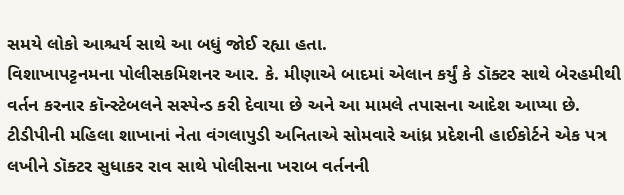સમયે લોકો આશ્ચર્ય સાથે આ બધું જોઈ રહ્યા હતા.
વિશાખાપટ્ટનમના પોલીસકમિશનર આર. કે. મીણાએ બાદમાં એલાન કર્યું કે ડૉક્ટર સાથે બેરહમીથી વર્તન કરનાર કૉન્સ્ટેબલને સસ્પેન્ડ કરી દેવાયા છે અને આ મામલે તપાસના આદેશ આપ્યા છે.
ટીડીપીની મહિલા શાખાનાં નેતા વંગલાપુડી અનિતાએ સોમવારે આંધ્ર પ્રદેશની હાઈકોર્ટને એક પત્ર લખીને ડૉક્ટર સુધાકર રાવ સાથે પોલીસના ખરાબ વર્તનની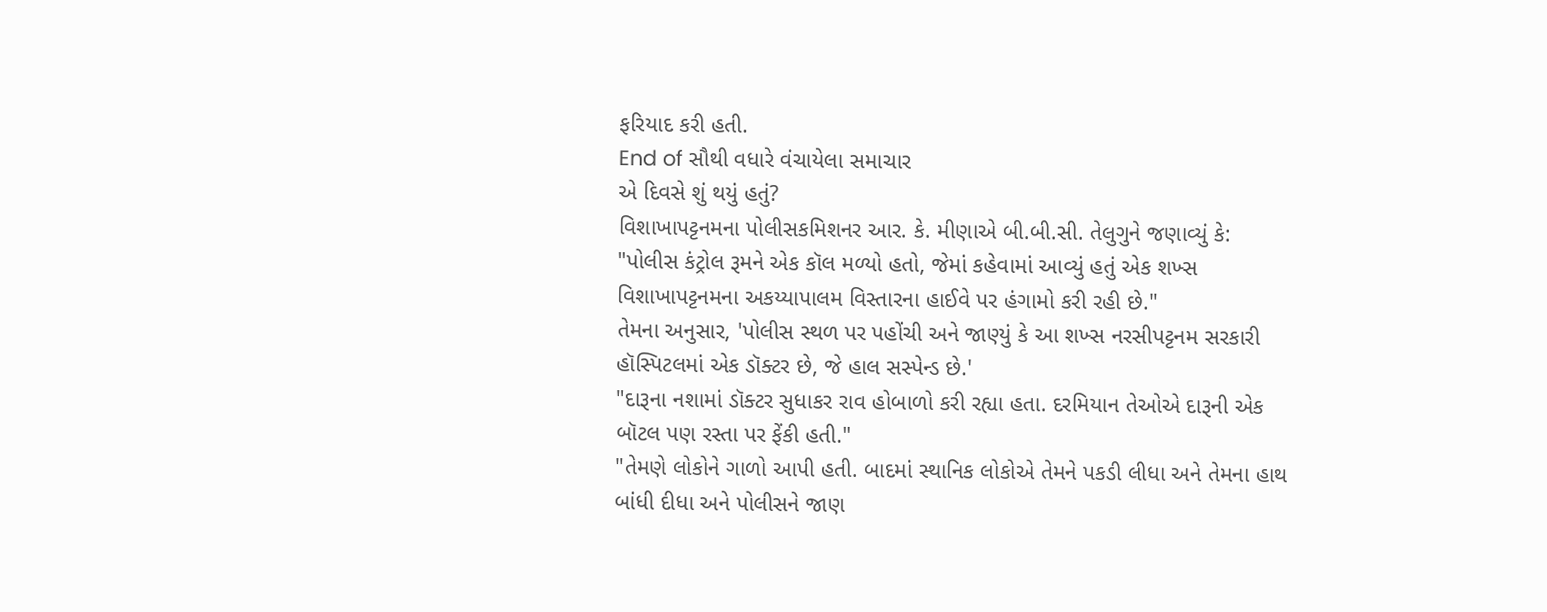ફરિયાદ કરી હતી.
End of સૌથી વધારે વંચાયેલા સમાચાર
એ દિવસે શું થયું હતું?
વિશાખાપટ્ટનમના પોલીસકમિશનર આર. કે. મીણાએ બી.બી.સી. તેલુગુને જણાવ્યું કે:
"પોલીસ કંટ્રોલ રૂમને એક કૉલ મળ્યો હતો, જેમાં કહેવામાં આવ્યું હતું એક શખ્સ વિશાખાપટ્ટનમના અકય્યાપાલમ વિસ્તારના હાઈવે પર હંગામો કરી રહી છે."
તેમના અનુસાર, 'પોલીસ સ્થળ પર પહોંચી અને જાણ્યું કે આ શખ્સ નરસીપટ્ટનમ સરકારી હૉસ્પિટલમાં એક ડૉક્ટર છે, જે હાલ સસ્પેન્ડ છે.'
"દારૂના નશામાં ડૉક્ટર સુધાકર રાવ હોબાળો કરી રહ્યા હતા. દરમિયાન તેઓએ દારૂની એક બૉટલ પણ રસ્તા પર ફેંકી હતી."
"તેમણે લોકોને ગાળો આપી હતી. બાદમાં સ્થાનિક લોકોએ તેમને પકડી લીધા અને તેમના હાથ બાંધી દીધા અને પોલીસને જાણ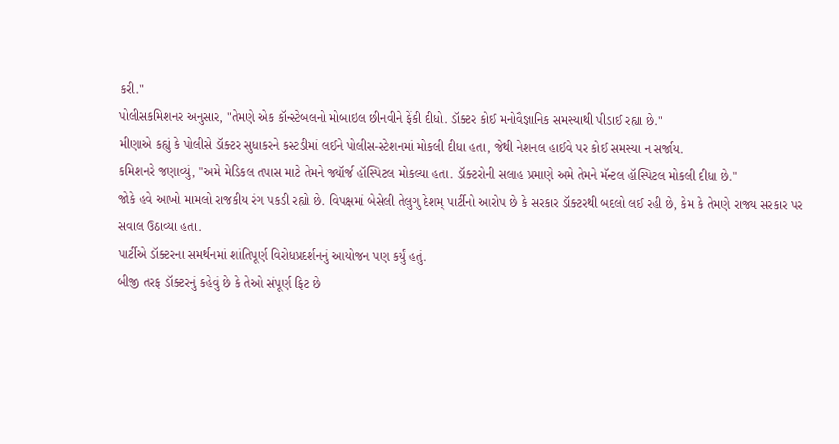કરી."
પોલીસકમિશનર અનુસાર, "તેમણે એક કૉન્સ્ટેબલનો મોબાઇલ છીનવીને ફેંકી દીધો. ડૉક્ટર કોઈ મનોવૈજ્ઞાનિક સમસ્યાથી પીડાઈ રહ્યા છે."
મીણાએ કહ્યું કે પોલીસે ડૉક્ટર સુધાકરને કસ્ટડીમાં લઈને પોલીસ-સ્ટેશનમાં મોકલી દીધા હતા, જેથી નેશનલ હાઈવે પર કોઈ સમસ્યા ન સર્જાય.
કમિશનરે જણાવ્યું, "અમે મેડિકલ તપાસ માટે તેમને જ્યૉર્જ હૉસ્પિટલ મોકલ્યા હતા. ડૉક્ટરોની સલાહ પ્રમાણે અમે તેમને મૅન્ટલ હૉસ્પિટલ મોકલી દીધા છે."
જોકે હવે આખો મામલો રાજકીય રંગ પકડી રહ્યો છે. વિપક્ષમાં બેસેલી તેલુગુ દેશમ્ પાર્ટીનો આરોપ છે કે સરકાર ડૉક્ટરથી બદલો લઈ રહી છે, કેમ કે તેમણે રાજ્ય સરકાર પર સવાલ ઉઠાવ્યા હતા.
પાર્ટીએ ડૉક્ટરના સમર્થનમાં શાંતિપૂર્ણ વિરોધપ્રદર્શનનું આયોજન પણ કર્યું હતું.
બીજી તરફ ડૉક્ટરનું કહેવું છે કે તેઓ સંપૂર્ણ ફિટ છે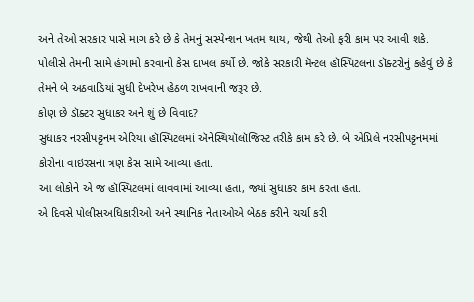અને તેઓ સરકાર પાસે માગ કરે છે કે તેમનું સસ્પેન્શન ખતમ થાય, જેથી તેઓ ફરી કામ પર આવી શકે.
પોલીસે તેમની સામે હંગામો કરવાનો કેસ દાખલ કર્યો છે. જોકે સરકારી મૅન્ટલ હૉસ્પિટલના ડૉક્ટરોનું કહેવું છે કે તેમને બે અઠવાડિયાં સુધી દેખરેખ હેઠળ રાખવાની જરૂર છે.
કોણ છે ડૉક્ટર સુધાકર અને શું છે વિવાદ?
સુધાકર નરસીપટ્ટનમ એરિયા હૉસ્પિટલમાં ઍનેસ્થિયૉલૉજિસ્ટ તરીકે કામ કરે છે. બે એપ્રિલે નરસીપટ્ટનમમાં કોરોના વાઇરસના ત્રણ કેસ સામે આવ્યા હતા.
આ લોકોને એ જ હૉસ્પિટલમાં લાવવામાં આવ્યા હતા, જ્યાં સુધાકર કામ કરતા હતા.
એ દિવસે પોલીસઅધિકારીઓ અને સ્થાનિક નેતાઓએ બેઠક કરીને ચર્ચા કરી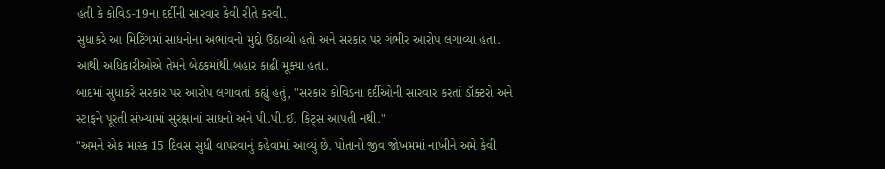હતી કે કોવિડ-19ના દર્દીની સારવાર કેવી રીતે કરવી.
સુધાકરે આ મિટિંગમાં સાધનોના અભાવનો મુદ્દો ઉઠાવ્યો હતો અને સરકાર પર ગંભીર આરોપ લગાવ્યા હતા. આથી અધિકારીઓએ તેમને બેઠકમાંથી બહાર કાઢી મૂક્યા હતા.
બાદમાં સુધાકરે સરકાર પર આરોપ લગાવતાં કહ્યું હતું, "સરકાર કોવિડના દર્દીઓની સારવાર કરતાં ડૉક્ટરો અને સ્ટાફને પૂરતી સંખ્યામાં સુરક્ષાનાં સાધનો અને પી.પી.ઈ. કિટ્સ આપતી નથી."
"અમને એક માસ્ક 15 દિવસ સુધી વાપરવાનું કહેવામાં આવ્યું છે. પોતાનો જીવ જોખમમાં નાખીને અમે કેવી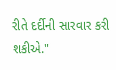રીતે દર્દીની સારવાર કરી શકીએ."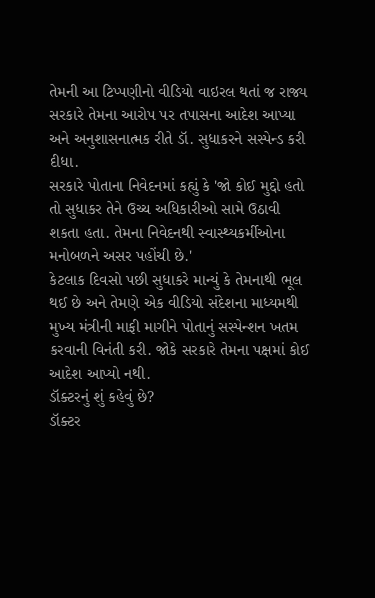તેમની આ ટિપ્પણીનો વીડિયો વાઇરલ થતાં જ રાજ્ય સરકારે તેમના આરોપ પર તપાસના આદેશ આપ્યા અને અનુશાસનાત્મક રીતે ડૉ. સુધાકરને સસ્પેન્ડ કરી દીધા.
સરકારે પોતાના નિવેદનમાં કહ્યું કે 'જો કોઈ મુદ્દો હતો તો સુધાકર તેને ઉચ્ચ અધિકારીઓ સામે ઉઠાવી શકતા હતા. તેમના નિવેદનથી સ્વાસ્થ્યકર્મીઓના મનોબળને અસર પહોંચી છે.'
કેટલાક દિવસો પછી સુધાકરે માન્યું કે તેમનાથી ભૂલ થઈ છે અને તેમણે એક વીડિયો સંદેશના માધ્યમથી મુખ્ય મંત્રીની માફી માગીને પોતાનું સસ્પેન્શન ખતમ કરવાની વિનંતી કરી. જોકે સરકારે તેમના પક્ષમાં કોઈ આદેશ આપ્યો નથી.
ડૉક્ટરનું શું કહેવું છે?
ડૉક્ટર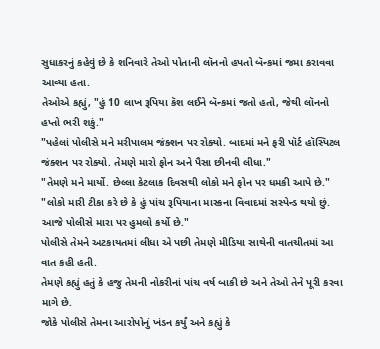સુધાકરનું કહેવું છે કે શનિવારે તેઓ પોતાની લૉનનો હપતો બૅન્કમાં જમા કરાવવા આવ્યા હતા.
તેઓએ કહ્યું, "હું 10 લાખ રૂપિયા કૅશ લઈને બૅન્કમાં જતો હતો, જેથી લૉનનો હપ્તો ભરી શકું."
"પહેલાં પોલીસે મને મરીપાલમ જંક્શન પર રોક્યો. બાદમાં મને ફરી પૉર્ટ હૉસ્પિટલ જંક્શન પર રોક્યો. તેમણે મારો ફોન અને પૈસા છીનવી લીધા."
"તેમણે મને માર્યો. છેલ્લા કેટલાક દિવસથી લોકો મને ફોન પર ધમકી આપે છે."
"લોકો મારી ટીકા કરે છે કે હું પાંચ રૂપિયાના માસ્કના વિવાદમાં સસ્પેન્ડ થયો છું. આજે પોલીસે મારા પર હુમલો કર્યો છે."
પોલીસે તેમને અટકાયતમાં લીધા એ પછી તેમણે મીડિયા સાથેની વાતચીતમાં આ વાત કહી હતી.
તેમણે કહ્યું હતું કે હજુ તેમની નોકરીનાં પાંચ વર્ષ બાકી છે અને તેઓ તેને પૂરી કરવા માગે છે.
જોકે પોલીસે તેમના આરોપોનું ખંડન કર્યું અને કહ્યું કે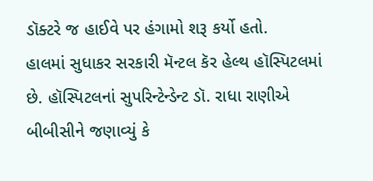ડૉક્ટરે જ હાઈવે પર હંગામો શરૂ કર્યો હતો.
હાલમાં સુધાકર સરકારી મૅન્ટલ કૅર હેલ્થ હૉસ્પિટલમાં છે. હૉસ્પિટલનાં સુપરિન્ટેન્ડેન્ટ ડૉ. રાધા રાણીએ બીબીસીને જણાવ્યું કે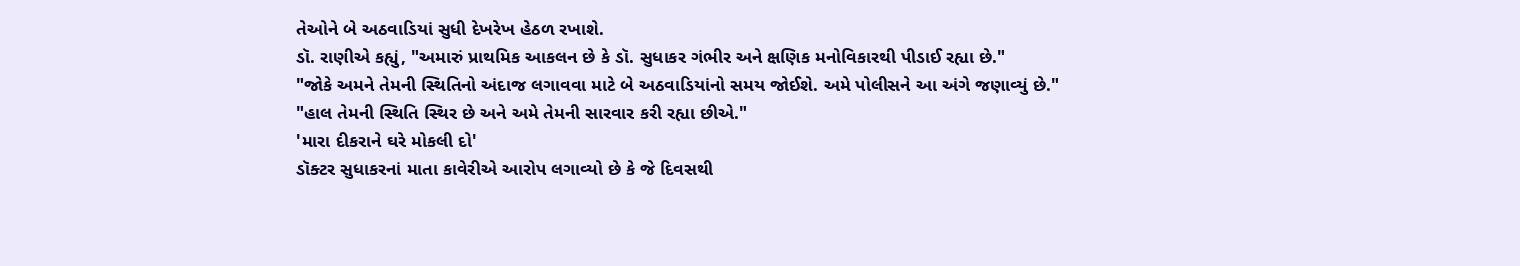તેઓને બે અઠવાડિયાં સુધી દેખરેખ હેઠળ રખાશે.
ડૉ. રાણીએ કહ્યું, "અમારું પ્રાથમિક આકલન છે કે ડૉ. સુધાકર ગંભીર અને ક્ષણિક મનોવિકારથી પીડાઈ રહ્યા છે."
"જોકે અમને તેમની સ્થિતિનો અંદાજ લગાવવા માટે બે અઠવાડિયાંનો સમય જોઈશે. અમે પોલીસને આ અંગે જણાવ્યું છે."
"હાલ તેમની સ્થિતિ સ્થિર છે અને અમે તેમની સારવાર કરી રહ્યા છીએ."
'મારા દીકરાને ઘરે મોકલી દો'
ડૉક્ટર સુધાકરનાં માતા કાવેરીએ આરોપ લગાવ્યો છે કે જે દિવસથી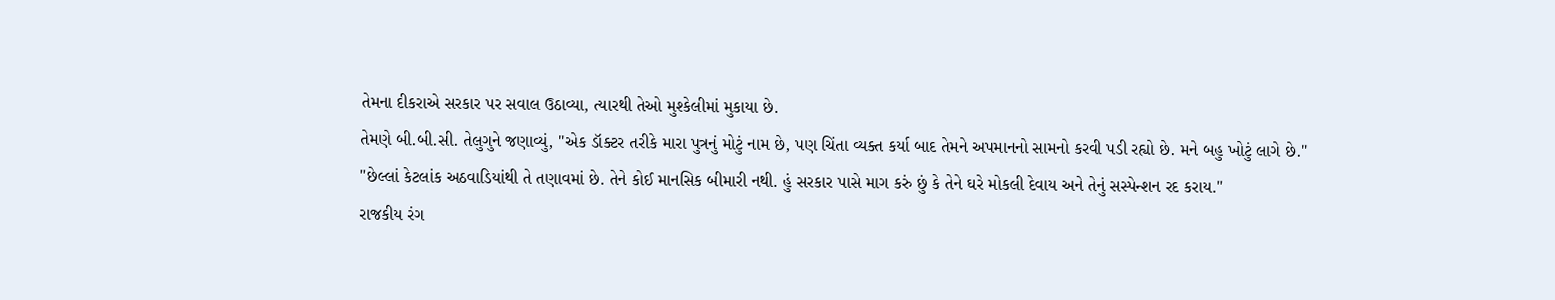તેમના દીકરાએ સરકાર પર સવાલ ઉઠાવ્યા, ત્યારથી તેઓ મુશ્કેલીમાં મુકાયા છે.
તેમણે બી.બી.સી. તેલુગુને જણાવ્યું, "એક ડૉક્ટર તરીકે મારા પુત્રનું મોટું નામ છે, પણ ચિંતા વ્યક્ત કર્યા બાદ તેમને અપમાનનો સામનો કરવી પડી રહ્યો છે. મને બહુ ખોટું લાગે છે."
"છેલ્લાં કેટલાંક અઠવાડિયાંથી તે તણાવમાં છે. તેને કોઈ માનસિક બીમારી નથી. હું સરકાર પાસે માગ કરું છું કે તેને ઘરે મોકલી દેવાય અને તેનું સસ્પેન્શન રદ કરાય."
રાજકીય રંગ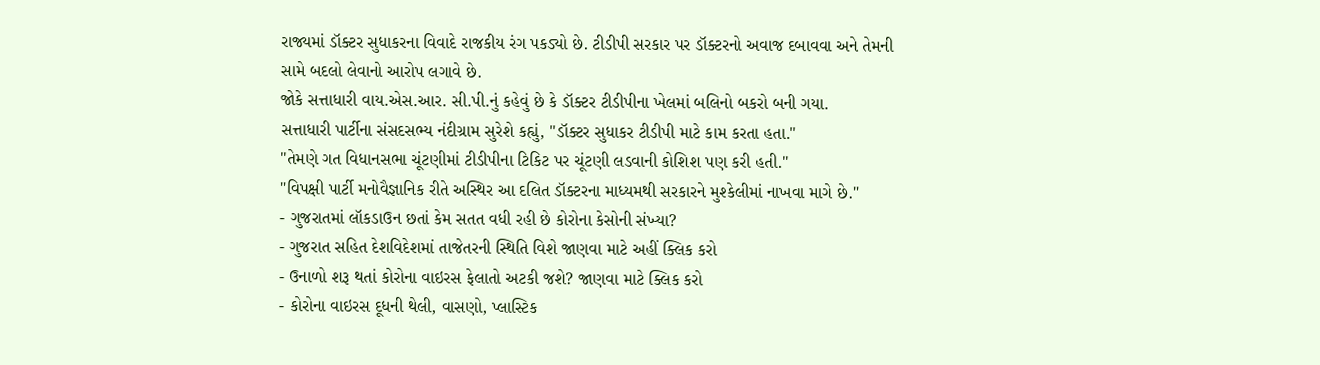રાજ્યમાં ડૉક્ટર સુધાકરના વિવાદે રાજકીય રંગ પકડ્યો છે. ટીડીપી સરકાર પર ડૉક્ટરનો અવાજ દબાવવા અને તેમની સામે બદલો લેવાનો આરોપ લગાવે છે.
જોકે સત્તાધારી વાય.એસ.આર. સી.પી.નું કહેવું છે કે ડૉક્ટર ટીડીપીના ખેલમાં બલિનો બકરો બની ગયા.
સત્તાધારી પાર્ટીના સંસદસભ્ય નંદીગ્રામ સુરેશે કહ્યું, "ડૉક્ટર સુધાકર ટીડીપી માટે કામ કરતા હતા."
"તેમણે ગત વિધાનસભા ચૂંટણીમાં ટીડીપીના ટિકિટ પર ચૂંટણી લડવાની કોશિશ પણ કરી હતી."
"વિપક્ષી પાર્ટી મનોવૈજ્ઞાનિક રીતે અસ્થિર આ દલિત ડૉક્ટરના માધ્યમથી સરકારને મુશ્કેલીમાં નાખવા માગે છે."
- ગુજરાતમાં લૉકડાઉન છતાં કેમ સતત વધી રહી છે કોરોના કેસોની સંખ્યા?
- ગુજરાત સહિત દેશવિદેશમાં તાજેતરની સ્થિતિ વિશે જાણવા માટે અહીં ક્લિક કરો
- ઉનાળો શરૂ થતાં કોરોના વાઇરસ ફેલાતો અટકી જશે? જાણવા માટે ક્લિક કરો
- કોરોના વાઇરસ દૂધની થેલી, વાસણો, પ્લાસ્ટિક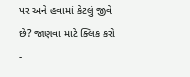પર અને હવામાં કેટલું જીવે છે? જાણવા માટે ક્લિક કરો
-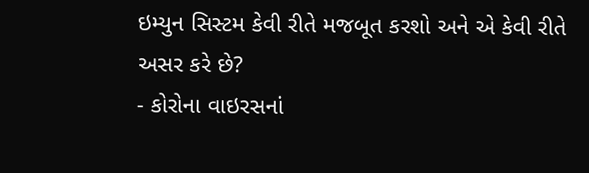ઇમ્યુન સિસ્ટમ કેવી રીતે મજબૂત કરશો અને એ કેવી રીતે અસર કરે છે?
- કોરોના વાઇરસનાં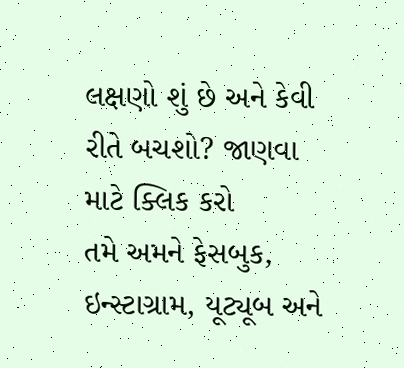લક્ષણો શું છે અને કેવી રીતે બચશો? જાણવા માટે ક્લિક કરો
તમે અમને ફેસબુક, ઇન્સ્ટાગ્રામ, યૂટ્યૂબ અને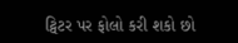ટ્વિટર પર ફોલો કરી શકો છો